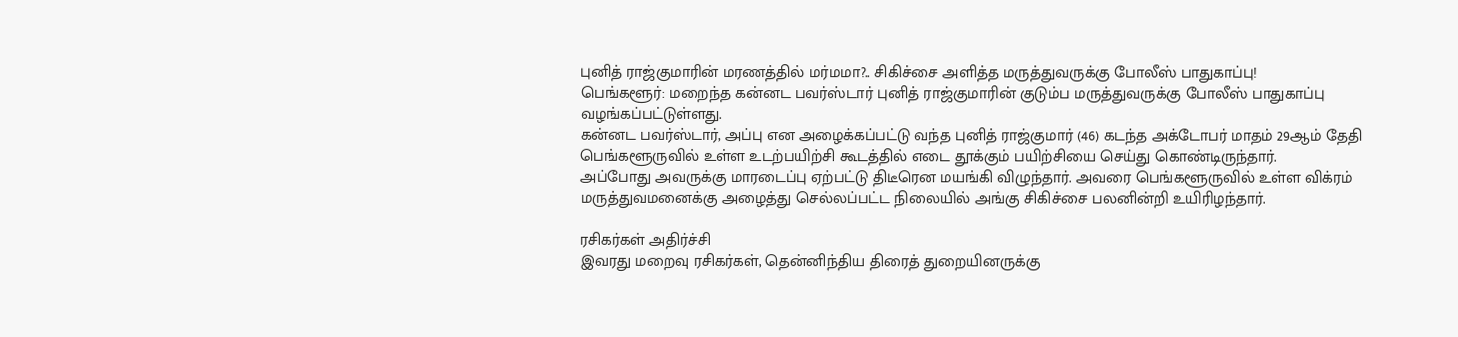புனித் ராஜ்குமாரின் மரணத்தில் மர்மமா?.. சிகிச்சை அளித்த மருத்துவருக்கு போலீஸ் பாதுகாப்பு!
பெங்களூர்: மறைந்த கன்னட பவர்ஸ்டார் புனித் ராஜ்குமாரின் குடும்ப மருத்துவருக்கு போலீஸ் பாதுகாப்பு வழங்கப்பட்டுள்ளது.
கன்னட பவர்ஸ்டார், அப்பு என அழைக்கப்பட்டு வந்த புனித் ராஜ்குமார் (46) கடந்த அக்டோபர் மாதம் 29ஆம் தேதி பெங்களூருவில் உள்ள உடற்பயிற்சி கூடத்தில் எடை தூக்கும் பயிற்சியை செய்து கொண்டிருந்தார்.
அப்போது அவருக்கு மாரடைப்பு ஏற்பட்டு திடீரென மயங்கி விழுந்தார். அவரை பெங்களூருவில் உள்ள விக்ரம் மருத்துவமனைக்கு அழைத்து செல்லப்பட்ட நிலையில் அங்கு சிகிச்சை பலனின்றி உயிரிழந்தார்.

ரசிகர்கள் அதிர்ச்சி
இவரது மறைவு ரசிகர்கள், தென்னிந்திய திரைத் துறையினருக்கு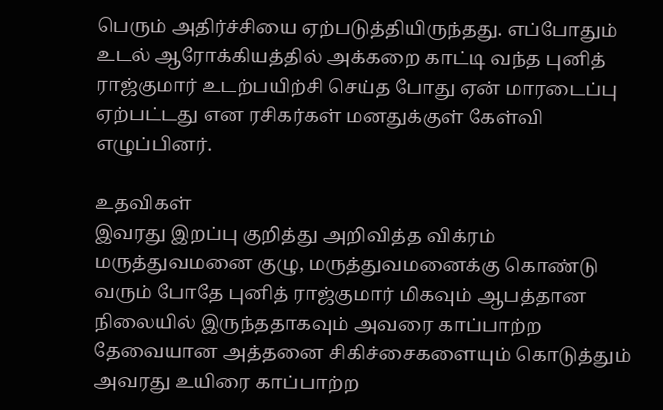பெரும் அதிர்ச்சியை ஏற்படுத்தியிருந்தது. எப்போதும் உடல் ஆரோக்கியத்தில் அக்கறை காட்டி வந்த புனித் ராஜ்குமார் உடற்பயிற்சி செய்த போது ஏன் மாரடைப்பு ஏற்பட்டது என ரசிகர்கள் மனதுக்குள் கேள்வி எழுப்பினர்.

உதவிகள்
இவரது இறப்பு குறித்து அறிவித்த விக்ரம் மருத்துவமனை குழு, மருத்துவமனைக்கு கொண்டு வரும் போதே புனித் ராஜ்குமார் மிகவும் ஆபத்தான நிலையில் இருந்ததாகவும் அவரை காப்பாற்ற தேவையான அத்தனை சிகிச்சைகளையும் கொடுத்தும் அவரது உயிரை காப்பாற்ற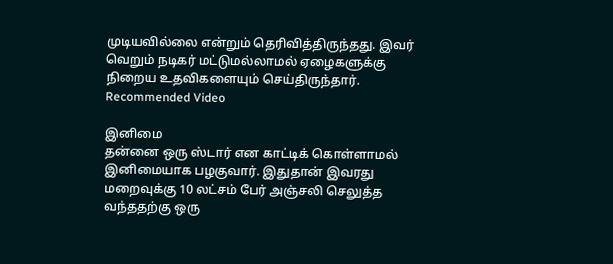முடியவில்லை என்றும் தெரிவித்திருந்தது. இவர் வெறும் நடிகர் மட்டுமல்லாமல் ஏழைகளுக்கு நிறைய உதவிகளையும் செய்திருந்தார்.
Recommended Video

இனிமை
தன்னை ஒரு ஸ்டார் என காட்டிக் கொள்ளாமல் இனிமையாக பழகுவார். இதுதான் இவரது மறைவுக்கு 10 லட்சம் பேர் அஞ்சலி செலுத்த வந்ததற்கு ஒரு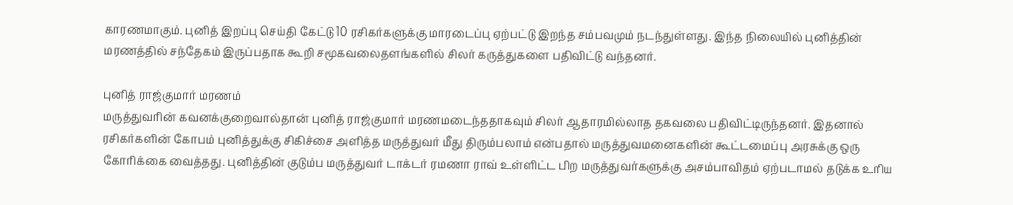காரணமாகும். புனித் இறப்பு செய்தி கேட்டு 10 ரசிகர்களுக்கு மாரடைப்பு ஏற்பட்டு இறந்த சம்பவமும் நடந்துள்ளது. இந்த நிலையில் புனித்தின் மரணத்தில் சந்தேகம் இருப்பதாக கூறி சமூகவலைதளங்களில் சிலர் கருத்துகளை பதிவிட்டு வந்தனர்.

புனித் ராஜ்குமார் மரணம்
மருத்துவரின் கவனக்குறைவால்தான் புனித் ராஜ்குமார் மரணமடைந்ததாகவும் சிலர் ஆதாரமில்லாத தகவலை பதிவிட்டிருந்தனர். இதனால் ரசிகர்களின் கோபம் புனித்துக்கு சிகிச்சை அளித்த மருத்துவர் மீது திரும்பலாம் என்பதால் மருத்துவமனைகளின் கூட்டமைப்பு அரசுக்கு ஒரு கோரிக்கை வைத்தது. புனித்தின் குடும்ப மருத்துவர் டாக்டர் ரமணா ராவ் உள்ளிட்ட பிற மருத்துவர்களுக்கு அசம்பாவிதம் ஏற்படாமல் தடுக்க உரிய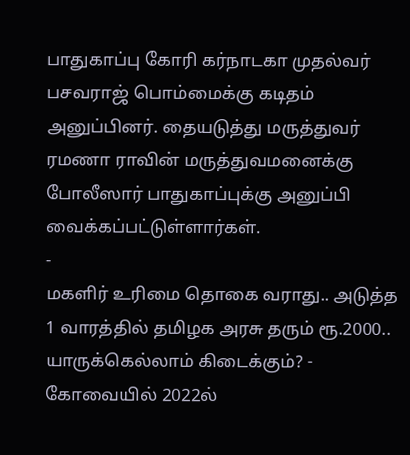பாதுகாப்பு கோரி கர்நாடகா முதல்வர் பசவராஜ் பொம்மைக்கு கடிதம் அனுப்பினர். தையடுத்து மருத்துவர் ரமணா ராவின் மருத்துவமனைக்கு போலீஸார் பாதுகாப்புக்கு அனுப்பி வைக்கப்பட்டுள்ளார்கள்.
-
மகளிர் உரிமை தொகை வராது.. அடுத்த 1 வாரத்தில் தமிழக அரசு தரும் ரூ.2000.. யாருக்கெல்லாம் கிடைக்கும்? -
கோவையில் 2022ல்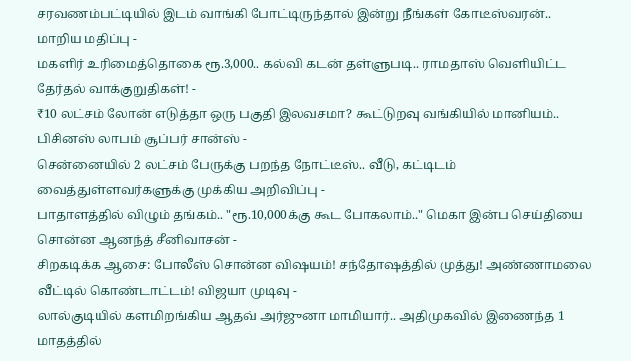சரவணம்பட்டியில் இடம் வாங்கி போட்டிருந்தால் இன்று நீங்கள் கோடீஸ்வரன்.. மாறிய மதிப்பு -
மகளிர் உரிமைத்தொகை ரூ.3,000.. கல்வி கடன் தள்ளுபடி.. ராமதாஸ் வெளியிட்ட தேர்தல் வாக்குறுதிகள்! -
₹10 லட்சம் லோன் எடுத்தா ஒரு பகுதி இலவசமா? கூட்டுறவு வங்கியில் மானியம்.. பிசினஸ் லாபம் சூப்பர் சான்ஸ் -
சென்னையில் 2 லட்சம் பேருக்கு பறந்த நோட்டீஸ்.. வீடு, கட்டிடம் வைத்துள்ளவர்களுக்கு முக்கிய அறிவிப்பு -
பாதாளத்தில் விழும் தங்கம்.. "ரூ.10,000க்கு கூட போகலாம்.." மெகா இன்ப செய்தியை சொன்ன ஆனந்த் சீனிவாசன் -
சிறகடிக்க ஆசை: போலீஸ் சொன்ன விஷயம்! சந்தோஷத்தில் முத்து! அண்ணாமலை வீட்டில் கொண்டாட்டம்! விஜயா முடிவு -
லால்குடியில் களமிறங்கிய ஆதவ் அர்ஜுனா மாமியார்.. அதிமுகவில் இணைந்த 1 மாதத்தில்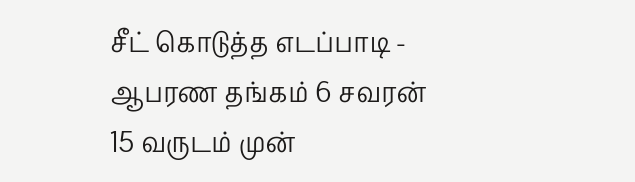சீட் கொடுத்த எடப்பாடி -
ஆபரண தங்கம் 6 சவரன் 15 வருடம் முன்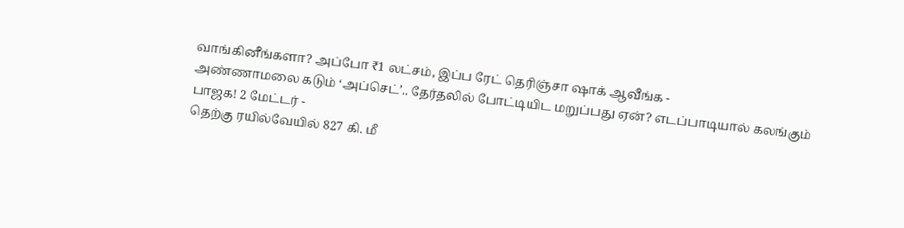வாங்கினீங்களா? அப்போ ₹1 லட்சம், இப்ப ரேட் தெரிஞ்சா ஷாக் ஆவீங்க -
அண்ணாமலை கடும் ‘அப்செட்’.. தேர்தலில் போட்டியிட மறுப்பது ஏன்? எடப்பாடியால் கலங்கும் பாஜக! 2 மேட்டர் -
தெற்கு ரயில்வேயில் 827 கி. மீ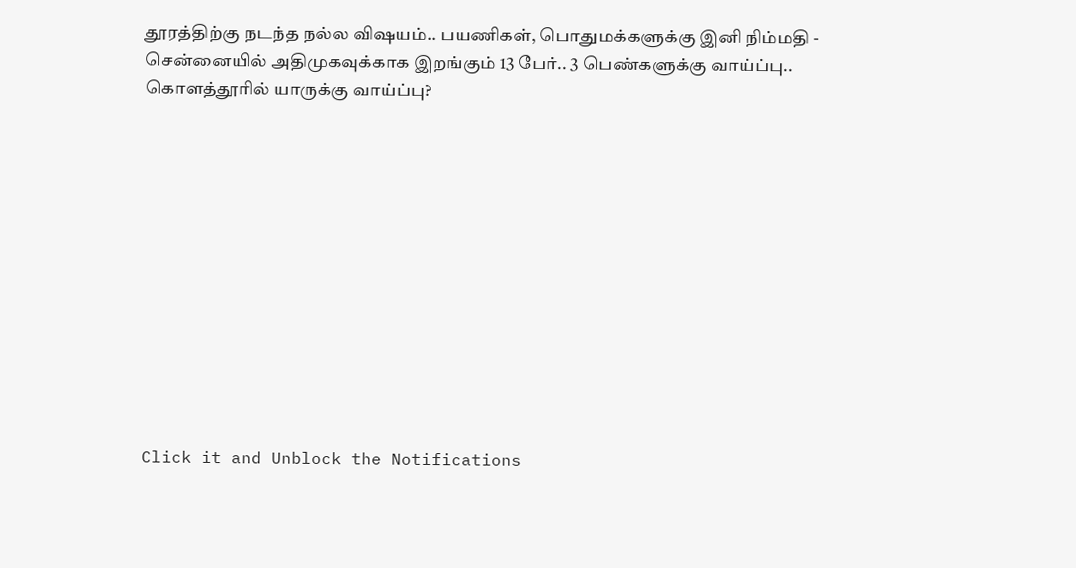தூரத்திற்கு நடந்த நல்ல விஷயம்.. பயணிகள், பொதுமக்களுக்கு இனி நிம்மதி -
சென்னையில் அதிமுகவுக்காக இறங்கும் 13 பேர்.. 3 பெண்களுக்கு வாய்ப்பு.. கொளத்தூரில் யாருக்கு வாய்ப்பு?












Click it and Unblock the Notifications